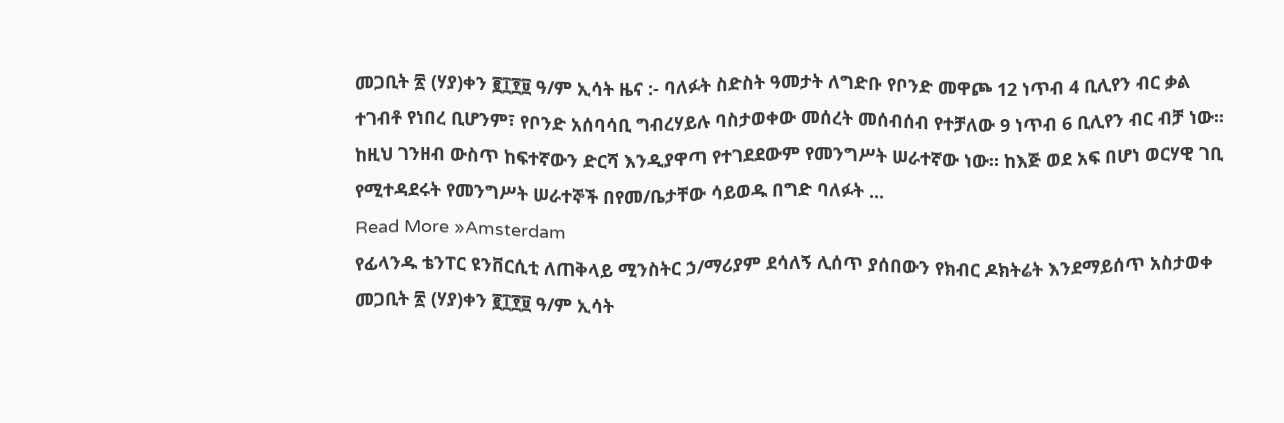መጋቢት ፳ (ሃያ)ቀን ፪፲፻፱ ዓ/ም ኢሳት ዜና :- ባለፉት ስድስት ዓመታት ለግድቡ የቦንድ መዋጮ 12 ነጥብ 4 ቢሊየን ብር ቃል ተገብቶ የነበረ ቢሆንም፣ የቦንድ አሰባሳቢ ግብረሃይሉ ባስታወቀው መሰረት መሰብሰብ የተቻለው 9 ነጥብ 6 ቢሊየን ብር ብቻ ነው፡፡ ከዚህ ገንዘብ ውስጥ ከፍተኛውን ድርሻ እንዲያዋጣ የተገደደውም የመንግሥት ሠራተኛው ነው። ከእጅ ወደ አፍ በሆነ ወርሃዊ ገቢ የሚተዳደሩት የመንግሥት ሠራተኞች በየመ/ቤታቸው ሳይወዱ በግድ ባለፉት ...
Read More »Amsterdam
የፊላንዱ ቴንፐር ዩንቨርሲቲ ለጠቅላይ ሚንስትር ኃ/ማሪያም ደሳለኝ ሊሰጥ ያሰበውን የክብር ዶክትሬት እንደማይሰጥ አስታወቀ
መጋቢት ፳ (ሃያ)ቀን ፪፲፻፱ ዓ/ም ኢሳት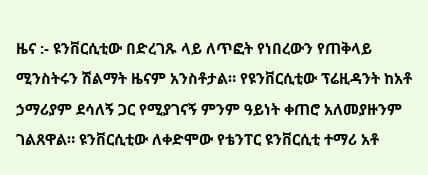ዜና :- ዩንቨርሲቲው በድረገጹ ላይ ለጥፎት የነበረውን የጠቅላይ ሚንስትሩን ሽልማት ዜናም አንስቶታል። የዩንቨርሲቲው ፕሬዚዳንት ከአቶ ኃማሪያም ደሳለኝ ጋር የሚያገናኝ ምንም ዓይነት ቀጠሮ አለመያዙንም ገልጸዋል። ዩንቨርሲቲው ለቀድሞው የቴንፐር ዩንቨርሲቲ ተማሪ አቶ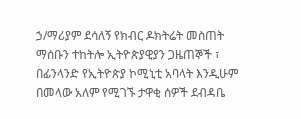ኃ/ማሪያም ደሳለኝ የክብር ዶክትሬት መስጠት ማሰቡን ተከትሎ ኢትዮጵያዊያን ጋዜጠኞች ፣ በፊንላንድ የኢትዮጵያ ኮሚኒቲ አባላት እንዲሁም በመላው አለም የሚገኙ ታዋቂ ሰዎች ደብዳቤ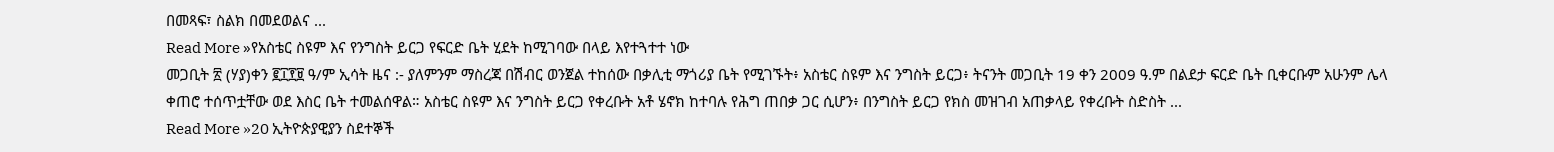በመጻፍ፣ ስልክ በመደወልና ...
Read More »የአስቴር ስዩም እና የንግስት ይርጋ የፍርድ ቤት ሂደት ከሚገባው በላይ እየተጓተተ ነው
መጋቢት ፳ (ሃያ)ቀን ፪፲፻፱ ዓ/ም ኢሳት ዜና :- ያለምንም ማስረጃ በሽብር ወንጀል ተከሰው በቃሊቲ ማጎሪያ ቤት የሚገኙት፥ አስቴር ስዩም እና ንግስት ይርጋ፥ ትናንት መጋቢት 19 ቀን 2009 ዓ.ም በልደታ ፍርድ ቤት ቢቀርቡም አሁንም ሌላ ቀጠሮ ተሰጥቷቸው ወደ እስር ቤት ተመልሰዋል። አስቴር ስዩም እና ንግስት ይርጋ የቀረቡት አቶ ሄኖክ ከተባሉ የሕግ ጠበቃ ጋር ሲሆን፥ በንግስት ይርጋ የክስ መዝገብ አጠቃላይ የቀረቡት ስድስት ...
Read More »20 ኢትዮጵያዊያን ስደተኞች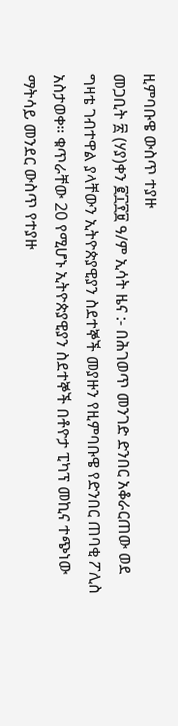ዚምባቡዌ ውስጥ ተያዙ
መጋቢት ፳ (ሃያ)ቀን ፪፲፻፱ ዓ/ም ኢሳት ዜና :- በሕገወጥ መንገድ ድንበር አቆራርጠው ወደ ግዛቴ ገብተዋል ያላቸውን ኢትዮጵያዊያን ስደተኞች መያዙን የዚምባቡዌ የድንበር ጠባቂ ፖሊስ አስታወቀ። ቁጥራቸው 20 የሚሆኑ ኢትዮጵያዊያን ስደተኞች በቶዮታ ፒካፕ መኪና ተጭነው ማትሳይ መንደር ውስጥ የተያዙ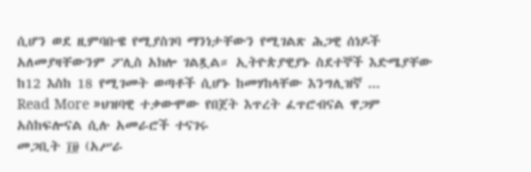ሲሆን ወደ ዚምባቡዌ የሚያስገባ ማንነታቸውን የሚገልጽ ሕጋዊ ሰነዶች አለመያዛቸውንም ፖሊስ አክሎ ገልጿል። ኢትዮጵያዊያኑ ስደተኞች እድሜያቸው ከ12 እስከ 18 የሚገመት ወጣቶች ሲሆኑ ከመሃከላቸው እንግሊዝኛ ...
Read More »ህዝባዊ ተቃውሞው የበጀት እጥረት ፈጥሮብናል ዋጋም አስከፍሎናል ሲሉ አመራሮች ተናገሩ
መጋቢት ፲፱ (አሥራ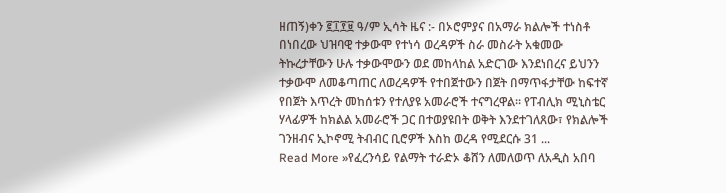ዘጠኝ)ቀን ፪፲፻፱ ዓ/ም ኢሳት ዜና :- በኦሮምያና በአማራ ክልሎች ተነስቶ በነበረው ህዝባዊ ተቃውሞ የተነሳ ወረዳዎች ስራ መስራት አቁመው ትኩረታቸውን ሁሉ ተቃውሞውን ወደ መከላከል አድርገው እንደነበረና ይህንን ተቃውሞ ለመቆጣጠር ለወረዳዎች የተበጀተውን በጀት በማጥፋታቸው ከፍተኛ የበጀት እጥረት መከሰቱን የተለያዩ አመራሮች ተናግረዋል። የፐብሊክ ሚኒስቴር ሃላፊዎች ከክልል አመራሮች ጋር በተወያዩበት ወቅት እንደተገለጸው፣ የክልሎች ገንዘብና ኢኮኖሚ ትብብር ቢሮዎች እስከ ወረዳ የሚደርሱ 31 ...
Read More »የፈረንሳይ የልማት ተራድኦ ቆሸን ለመለወጥ ለአዲስ አበባ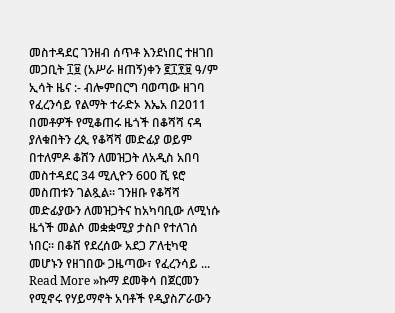መስተዳደር ገንዘብ ሰጥቶ እንደነበር ተዘገበ
መጋቢት ፲፱ (አሥራ ዘጠኝ)ቀን ፪፲፻፱ ዓ/ም ኢሳት ዜና :- ብሎምበርግ ባወጣው ዘገባ የፈረንሳይ የልማት ተራድኦ እኤአ በ2011 በመቶዎች የሚቆጠሩ ዜጎች በቆሻሻ ናዳ ያለቁበትን ረጲ የቆሻሻ መድፊያ ወይም በተለምዶ ቆሸን ለመዝጋት ለአዲስ አበባ መስተዳደር 34 ሚሊዮን 600 ሺ ዩሮ መስጠቱን ገልጿል። ገንዘቡ የቆሻሻ መድፊያውን ለመዝጋትና ከአካባቢው ለሚነሱ ዜጎች መልሶ መቋቋሚያ ታስቦ የተለገሰ ነበር። በቆሸ የደረሰው አደጋ ፖለቲካዊ መሆኑን የዘገበው ጋዜጣው፣ የፈረንሳይ ...
Read More »ኩማ ደመቅሳ በጀርመን የሚኖሩ የሃይማኖት አባቶች የዲያስፖራውን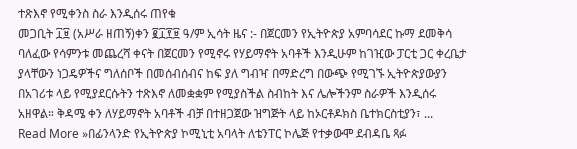ተጽእኖ የሚቀንስ ስራ እንዲሰሩ ጠየቁ
መጋቢት ፲፱ (አሥራ ዘጠኝ)ቀን ፪፲፻፱ ዓ/ም ኢሳት ዜና :- በጀርመን የኢትዮጵያ አምባሳደር ኩማ ደመቅሳ ባለፈው የሳምንቱ መጨረሻ ቀናት በጀርመን የሚኖሩ የሃይማኖት አባቶች እንዲሁም ከገዢው ፓርቲ ጋር ቀረቤታ ያላቸውን ነጋዴዎችና ግለሰቦች በመሰብሰብና ከፍ ያለ ግብዣ በማድረግ በውጭ የሚገኙ ኢትዮጵያውያን በአገሪቱ ላይ የሚያደርሱትን ተጽእኖ ለመቋቋም የሚያስችል ስብከት እና ሌሎችንም ስራዎች እንዲሰሩ አዘዋል። ቅዳሜ ቀን ለሃይማኖት አባቶች ብቻ በተዘጋጀው ዝግጅት ላይ ከኦርቶዶክስ ቤተክርስቲያን፣ ...
Read More »በፊንላንድ የኢትዮጵያ ኮሚኒቲ አባላት ለቴንፐር ኮሌጅ የተቃውሞ ደብዳቤ ጻፉ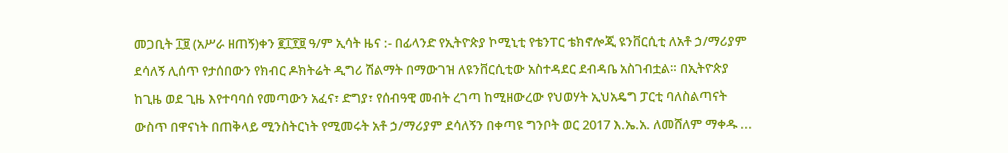መጋቢት ፲፱ (አሥራ ዘጠኝ)ቀን ፪፲፻፱ ዓ/ም ኢሳት ዜና :- በፊላንድ የኢትዮጵያ ኮሚኒቲ የቴንፐር ቴክኖሎጂ ዩንቨርሲቲ ለአቶ ኃ/ማሪያም ደሳለኝ ሊሰጥ የታሰበውን የክብር ዶክትሬት ዲግሪ ሽልማት በማውገዝ ለዩንቨርሲቲው አስተዳደር ደብዳቤ አስገብቷል። በኢትዮጵያ ከጊዜ ወደ ጊዜ እየተባባሰ የመጣውን አፈና፣ ድግያ፣ የሰብዓዊ መብት ረገጣ ከሚዘውረው የህወሃት ኢህአዴግ ፓርቲ ባለስልጣናት ውስጥ በዋናነት በጠቅላይ ሚንስትርነት የሚመሩት አቶ ኃ/ማሪያም ደሳለኝን በቀጣዩ ግንቦት ወር 2017 እ.ኤ.አ. ለመሸለም ማቀዱ ...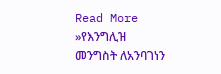Read More »የእንግሊዝ መንግስት ለአንባገነን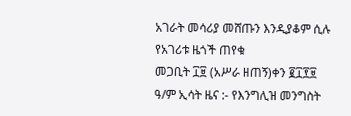አገራት መሳሪያ መሸጡን እንዲያቆም ሲሉ የአገሪቱ ዜጎች ጠየቁ
መጋቢት ፲፱ (አሥራ ዘጠኝ)ቀን ፪፲፻፱ ዓ/ም ኢሳት ዜና :- የእንግሊዝ መንግስት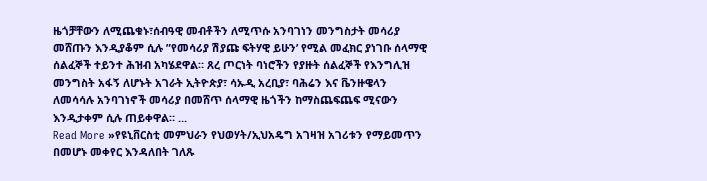ዜጎቻቸውን ለሚጨቁኑ፣ሰብዓዊ መብቶችን ለሚጥሱ አንባገነን መንግስታት መሳሪያ መሸጡን እንዲያቆም ሲሉ ”የመሳሪያ ሽያጩ ፍትሃዊ ይሁን’ የሚል መፈክር ያነገቡ ሰላማዊ ሰልፈኞች ተይንተ ሕዝብ አካሄደዋል። ጸረ ጦርነት ባነሮችን የያዙት ሰልፈኞች የእንግሊዝ መንግስት አፋኝ ለሆኑት አገራት ኢትዮጵያ፣ ሳኡዲ አረቢያ፣ ባሕሬን እና ቬንዙዌላን ለመሳሳሉ አንባገነኖች መሳሪያ በመሸጥ ሰላማዊ ዜጎችን ከማስጨፍጨፍ ሚናውን እንዲታቀም ሲሉ ጠይቀዋል። ...
Read More »የዩኒቨርስቲ መምህራን የህወሃት/ኢህአዴግ አገዛዝ አገሪቱን የማይመጥን በመሆኑ መቀየር እንዳለበት ገለጹ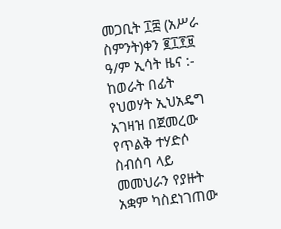መጋቢት ፲፰ (አሥራ ስምንት)ቀን ፪፲፻፱ ዓ/ም ኢሳት ዜና :- ከወራት በፊት የህወሃት ኢህአዴግ አገዛዝ በጀመረው የጥልቅ ተሃድሶ ስብሰባ ላይ መመህራን የያዙት አቋም ካስደነገጠው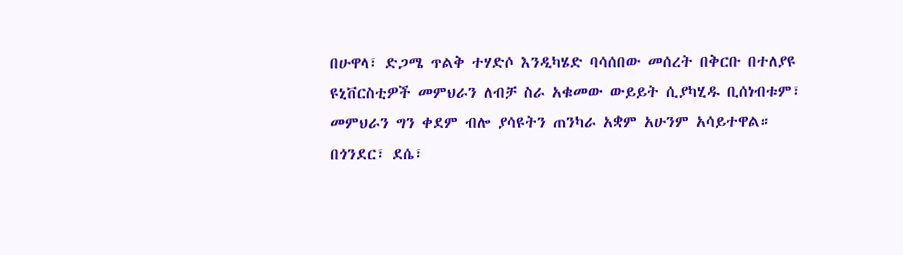በሁዋላ፣ ድጋሜ ጥልቅ ተሃድሶ እንዲካሄድ ባሳሰበው መሰረት በቅርቡ በተለያዩ ዩኒቨርስቲዎች መምህራን ለብቻ ስራ አቁመው ውይይት ሲያካሂዱ ቢሰነብቱም፣ መምህራን ግን ቀደም ብሎ ያሳዩትን ጠንካራ አቋም አሁንም አሳይተዋል። በጎንደር፣ ደሴ፣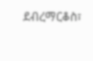ደብረማርቆስ፣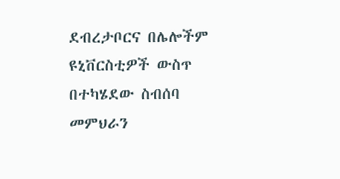ደብረታቦርና በሌሎችም ዩኒቨርስቲዎች ውስጥ በተካሄደው ስብሰባ መምህራን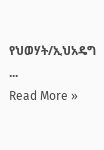የህወሃት/ኢህአዴግ ...
Read More »